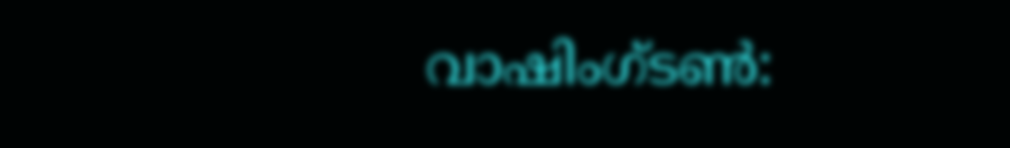വാഷിംഗ്ടൺ: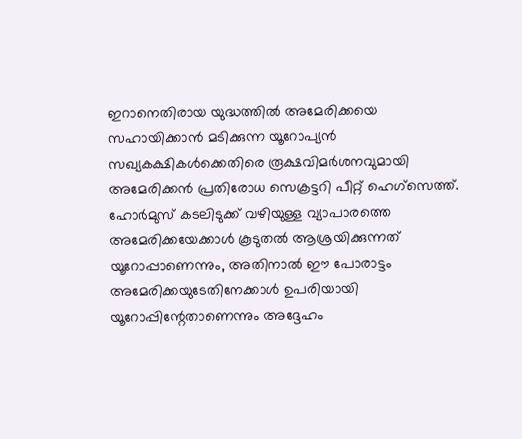ഇറാനെതിരായ യുദ്ധത്തിൽ അമേരിക്കയെ സഹായിക്കാൻ മടിക്കുന്ന യൂറോപ്യൻ സഖ്യകക്ഷികൾക്കെതിരെ രൂക്ഷവിമർശനവുമായി അമേരിക്കൻ പ്രതിരോധ സെക്രട്ടറി പീറ്റ് ഹെഗ്സെത്ത്. ഹോർമുസ് കടലിടുക്ക് വഴിയുള്ള വ്യാപാരത്തെ അമേരിക്കയേക്കാൾ കൂടുതൽ ആശ്രയിക്കുന്നത് യൂറോപ്പാണെന്നും, അതിനാൽ ഈ പോരാട്ടം അമേരിക്കയുടേതിനേക്കാൾ ഉപരിയായി യൂറോപ്പിന്റേതാണെന്നും അദ്ദേഹം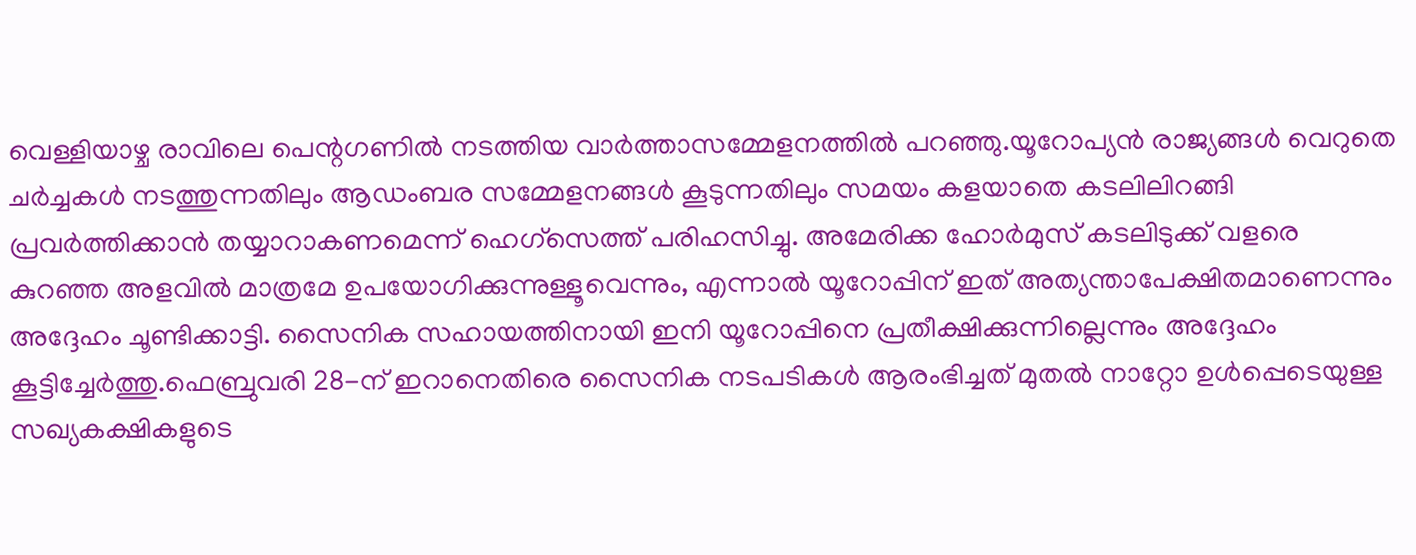വെള്ളിയാഴ്ച രാവിലെ പെന്റഗണിൽ നടത്തിയ വാർത്താസമ്മേളനത്തിൽ പറഞ്ഞു.യൂറോപ്യൻ രാജ്യങ്ങൾ വെറുതെ ചർച്ചകൾ നടത്തുന്നതിലും ആഡംബര സമ്മേളനങ്ങൾ കൂടുന്നതിലും സമയം കളയാതെ കടലിലിറങ്ങി പ്രവർത്തിക്കാൻ തയ്യാറാകണമെന്ന് ഹെഗ്സെത്ത് പരിഹസിച്ചു. അമേരിക്ക ഹോർമുസ് കടലിടുക്ക് വളരെ കുറഞ്ഞ അളവിൽ മാത്രമേ ഉപയോഗിക്കുന്നുള്ളൂവെന്നും, എന്നാൽ യൂറോപ്പിന് ഇത് അത്യന്താപേക്ഷിതമാണെന്നും അദ്ദേഹം ചൂണ്ടിക്കാട്ടി. സൈനിക സഹായത്തിനായി ഇനി യൂറോപ്പിനെ പ്രതീക്ഷിക്കുന്നില്ലെന്നും അദ്ദേഹം കൂട്ടിച്ചേർത്തു.ഫെബ്രുവരി 28-ന് ഇറാനെതിരെ സൈനിക നടപടികൾ ആരംഭിച്ചത് മുതൽ നാറ്റോ ഉൾപ്പെടെയുള്ള സഖ്യകക്ഷികളുടെ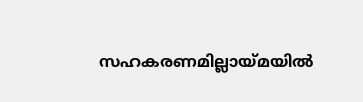സഹകരണമില്ലായ്മയിൽ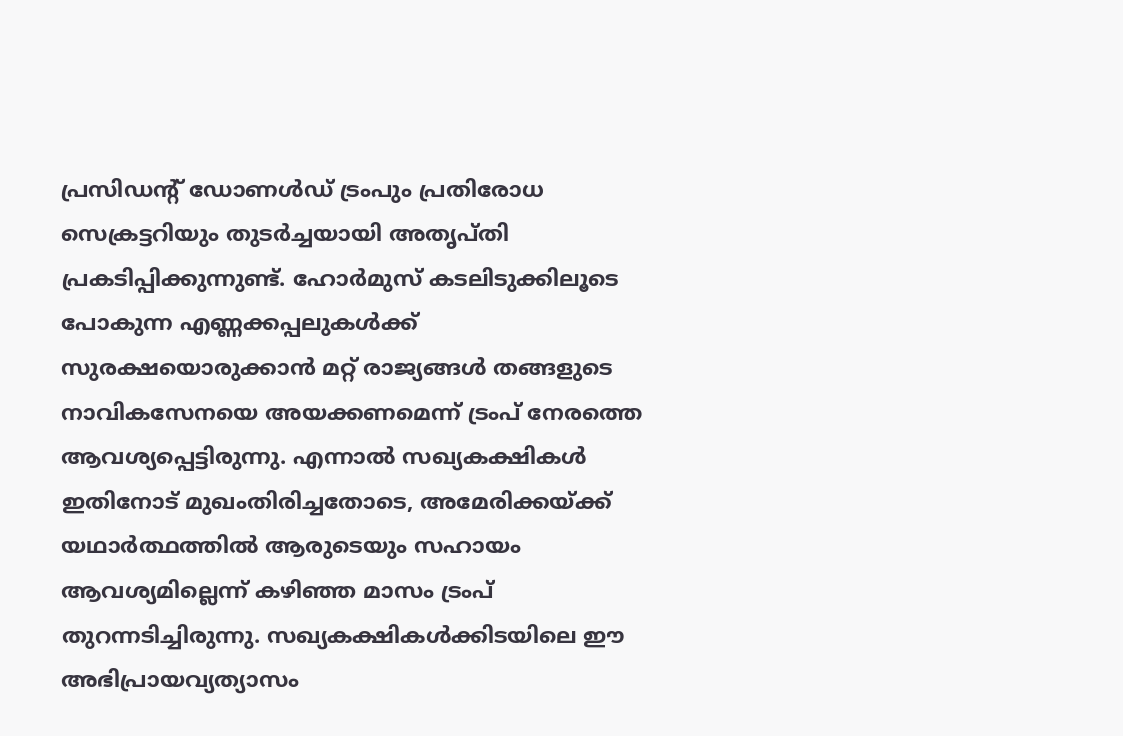പ്രസിഡന്റ് ഡോണൾഡ് ട്രംപും പ്രതിരോധ സെക്രട്ടറിയും തുടർച്ചയായി അതൃപ്തി പ്രകടിപ്പിക്കുന്നുണ്ട്. ഹോർമുസ് കടലിടുക്കിലൂടെ പോകുന്ന എണ്ണക്കപ്പലുകൾക്ക് സുരക്ഷയൊരുക്കാൻ മറ്റ് രാജ്യങ്ങൾ തങ്ങളുടെ നാവികസേനയെ അയക്കണമെന്ന് ട്രംപ് നേരത്തെ ആവശ്യപ്പെട്ടിരുന്നു. എന്നാൽ സഖ്യകക്ഷികൾ ഇതിനോട് മുഖംതിരിച്ചതോടെ, അമേരിക്കയ്ക്ക് യഥാർത്ഥത്തിൽ ആരുടെയും സഹായം ആവശ്യമില്ലെന്ന് കഴിഞ്ഞ മാസം ട്രംപ് തുറന്നടിച്ചിരുന്നു. സഖ്യകക്ഷികൾക്കിടയിലെ ഈ അഭിപ്രായവ്യത്യാസം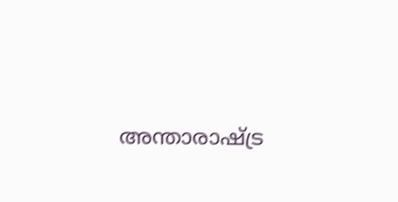അന്താരാഷ്ട്ര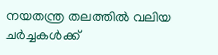നയതന്ത്ര തലത്തിൽ വലിയ ചർച്ചകൾക്ക്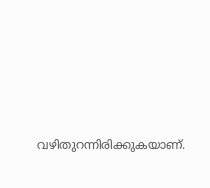വഴിതുറന്നിരിക്കുകയാണ്.